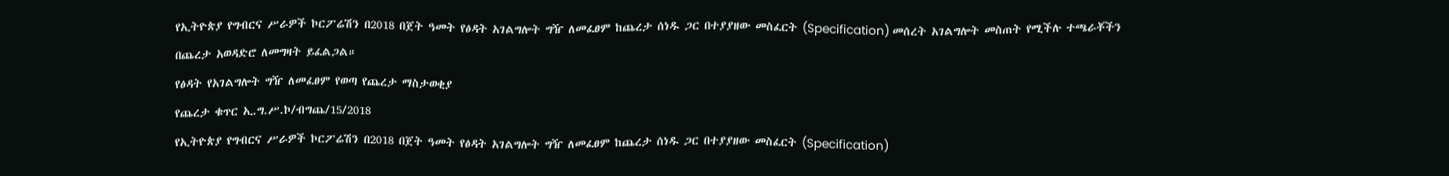የኢትዮጵያ የግብርና ሥራዎች ኮርፖሬሽን በ2018 በጀት ዓመት የፅዳት አገልግሎት ግዥ ለመፈፀም ከጨረታ ሰነዱ ጋር በተያያዘው መስፈርት (Specification) መሰረት አገልግሎት መስጠት የሚችሉ ተጫራቾችን በጨረታ አወዳድሮ ለመግዛት ይፈልጋል።
የፅዳት የአገልግሎት ግዥ ለመፈፀም የወጣ የጨረታ ማስታወቂያ
የጨረታ ቁጥር ኢ.ግ.ሥ.ኮ/ብግጨ/15/2018
የኢትዮጵያ የግብርና ሥራዎች ኮርፖሬሽን በ2018 በጀት ዓመት የፅዳት አገልግሎት ግዥ ለመፈፀም ከጨረታ ሰነዱ ጋር በተያያዘው መስፈርት (Specification)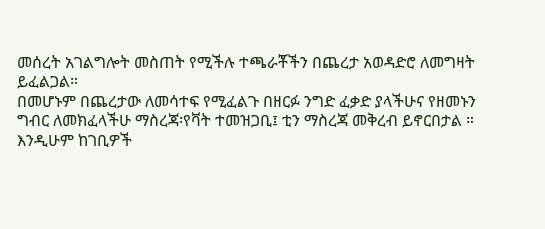መሰረት አገልግሎት መስጠት የሚችሉ ተጫራቾችን በጨረታ አወዳድሮ ለመግዛት ይፈልጋል።
በመሆኑም በጨረታው ለመሳተፍ የሚፈልጉ በዘርፉ ንግድ ፈቃድ ያላችሁና የዘመኑን ግብር ለመክፈላችሁ ማስረጃ፡የቫት ተመዝጋቢ፤ ቲን ማስረጃ መቅረብ ይኖርበታል ። እንዲሁም ከገቢዎች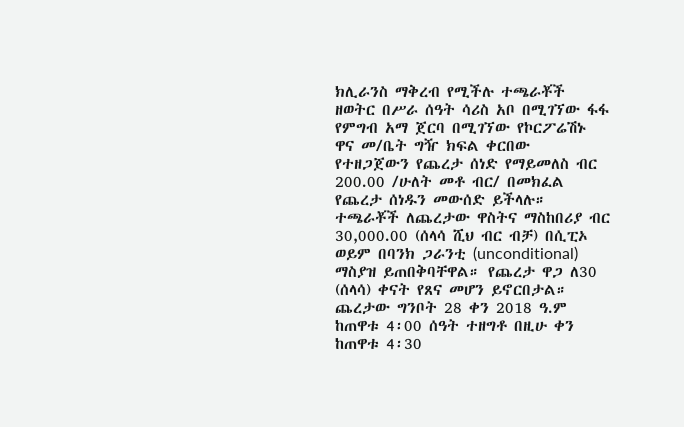ክሊራንስ ማቅረብ የሚችሉ ተጫራቾች ዘወትር በሥራ ሰዓት ሳሪስ አቦ በሚገኘው ፋፋ የምግብ አማ ጀርባ በሚገኘው የኮርፖሬሽኑ ዋና መ/ቤት ግዥ ክፍል ቀርበው የተዘጋጀውን የጨረታ ሰነድ የማይመለስ ብር 200.00 /ሁለት መቶ ብር/ በመክፈል የጨረታ ሰነዱን መውሰድ ይችላሉ።
ተጫራቾች ለጨረታው ዋስትና ማስከበሪያ ብር 30,000.00 (ሰላሳ ሺህ ብር ብቻ) በሲፒኦ ወይም በባንክ ጋራንቲ (unconditional) ማስያዝ ይጠበቅባቸዋል። የጨረታ ዋጋ ለ30 (ሰላሳ) ቀናት የጸና መሆን ይኖርበታል። ጨረታው ግንቦት 28 ቀን 2018 ዓ.ም ከጠዋቱ 4፡00 ሰዓት ተዘግቶ በዚሁ ቀን ከጠዋቱ 4፡30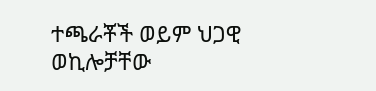ተጫራቾች ወይም ህጋዊ ወኪሎቻቸው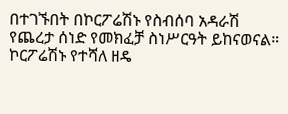በተገኙበት በኮርፖሬሽኑ የስብሰባ አዳራሽ የጨረታ ሰነድ የመክፈቻ ስነሥርዓት ይከናወናል።
ኮርፖሬሽኑ የተሻለ ዘዴ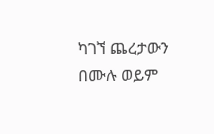ካገኘ ጨረታውን በሙሉ ወይም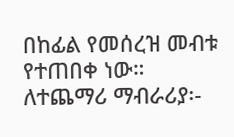በከፊል የመሰረዝ መብቱ የተጠበቀ ነው።
ለተጨማሪ ማብራሪያ፡-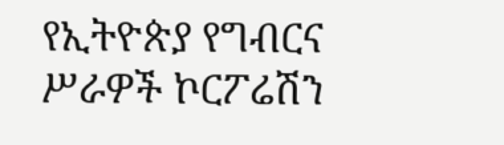የኢትዮጵያ የግብርና ሥራዎች ኮርፖሬሽን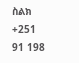ስልክ +251 91 198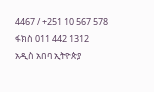4467 / +251 10 567 578
ፋክስ 011 442 1312
አዲስ አበባ ኢትዮጵያ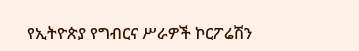የኢትዮጵያ የግብርና ሥራዎች ኮርፖሬሽን